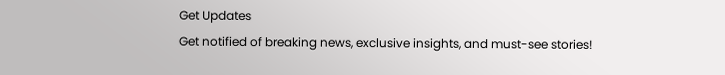Get Updates
Get notified of breaking news, exclusive insights, and must-see stories!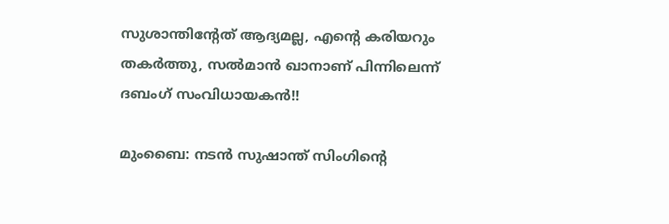സുശാന്തിന്റേത് ആദ്യമല്ല, എന്റെ കരിയറും തകര്‍ത്തു, സല്‍മാന്‍ ഖാനാണ് പിന്നിലെന്ന് ദബംഗ് സംവിധായകന്‍!!

മുംബൈ: നടന്‍ സുഷാന്ത് സിംഗിന്റെ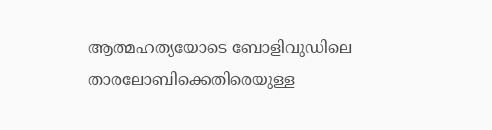ആത്മഹത്യയോടെ ബോളിവുഡിലെ താരലോബിക്കെതിരെയുള്ള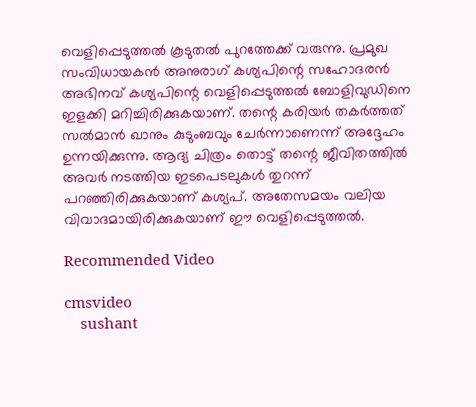വെളിപ്പെടുത്തല്‍ കൂടുതല്‍ പുറത്തേക്ക് വരുന്നു. പ്രമുഖ സംവിധായകന്‍ അനുരാഗ് കശ്യപിന്റെ സഹോദരന്‍ അഭിനവ് കശ്യപിന്റെ വെളിപ്പെടുത്തല്‍ ബോളിവുഡിനെ ഇളക്കി മറിച്ചിരിക്കുകയാണ്. തന്റെ കരിയര്‍ തകര്‍ത്തത് സല്‍മാന്‍ ഖാനും കുടുംബവും ചേര്‍ന്നാണെന്ന് അദ്ദേഹം ഉന്നയിക്കുന്നു. ആദ്യ ചിത്രം തൊട്ട് തന്റെ ജീവിതത്തില്‍ അവര്‍ നടത്തിയ ഇടപെടലുകള്‍ തുറന്ന് പറഞ്ഞിരിക്കുകയാണ് കശ്യപ്. അതേസമയം വലിയ വിവാദമായിരിക്കുകയാണ് ഈ വെളിപ്പെടുത്തല്‍.

Recommended Video

cmsvideo
    sushant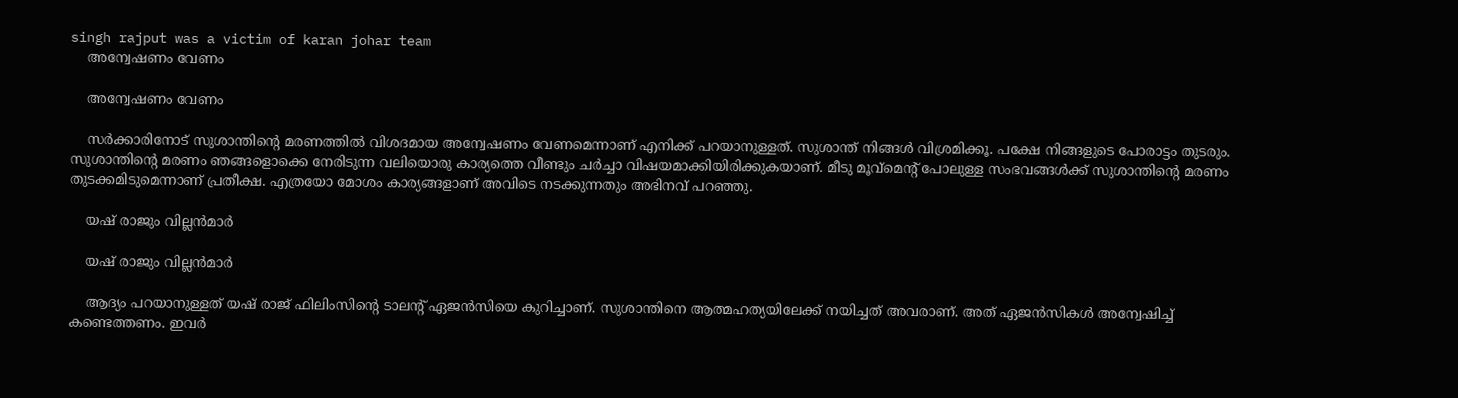singh rajput was a victim of karan johar team
    അന്വേഷണം വേണം

    അന്വേഷണം വേണം

    സര്‍ക്കാരിനോട് സുശാന്തിന്റെ മരണത്തില്‍ വിശദമായ അന്വേഷണം വേണമെന്നാണ് എനിക്ക് പറയാനുള്ളത്. സുശാന്ത് നിങ്ങള്‍ വിശ്രമിക്കൂ. പക്ഷേ നിങ്ങളുടെ പോരാട്ടം തുടരും. സുശാന്തിന്റെ മരണം ഞങ്ങളൊക്കെ നേരിടുന്ന വലിയൊരു കാര്യത്തെ വീണ്ടും ചര്‍ച്ചാ വിഷയമാക്കിയിരിക്കുകയാണ്. മീടു മൂവ്‌മെന്റ് പോലുള്ള സംഭവങ്ങള്‍ക്ക് സുശാന്തിന്റെ മരണം തുടക്കമിടുമെന്നാണ് പ്രതീക്ഷ. എത്രയോ മോശം കാര്യങ്ങളാണ് അവിടെ നടക്കുന്നതും അഭിനവ് പറഞ്ഞു.

    യഷ് രാജും വില്ലന്‍മാര്‍

    യഷ് രാജും വില്ലന്‍മാര്‍

    ആദ്യം പറയാനുള്ളത് യഷ് രാജ് ഫിലിംസിന്റെ ടാലന്റ് ഏജന്‍സിയെ കുറിച്ചാണ്. സുശാന്തിനെ ആത്മഹത്യയിലേക്ക് നയിച്ചത് അവരാണ്. അത് ഏജന്‍സികള്‍ അന്വേഷിച്ച് കണ്ടെത്തണം. ഇവര്‍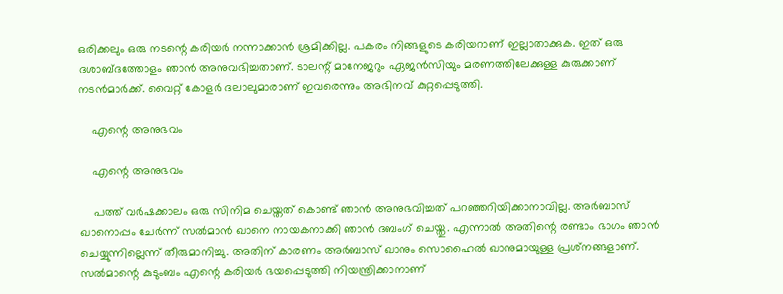ഒരിക്കലും ഒരു നടന്റെ കരിയര്‍ നന്നാക്കാന്‍ ശ്രമിക്കില്ല. പകരം നിങ്ങളുടെ കരിയറാണ് ഇല്ലാതാക്കുക. ഇത് ഒരു ദശാബ്ദത്തോളം ഞാന്‍ അനുവഭിച്ചതാണ്. ടാലന്റ് മാനേജറും ഏജന്‍സിയും മരണത്തിലേക്കുള്ള കുരുക്കാണ് നടന്‍മാര്‍ക്ക്. വൈറ്റ് കോളര്‍ ദലാലുമാരാണ് ഇവരെന്നും അഭിനവ് കുറ്റപ്പെടുത്തി.

    എന്റെ അനുഭവം

    എന്റെ അനുഭവം

    പത്ത് വര്‍ഷക്കാലം ഒരു സിനിമ ചെയ്തത് കൊണ്ട് ഞാന്‍ അനുഭവിച്ചത് പറഞ്ഞറിയിക്കാനാവില്ല. അര്‍ബാസ് ഖാനൊപ്പം ചേര്‍ന്ന് സല്‍മാന്‍ ഖാനെ നായകനാക്കി ഞാന്‍ ദബംഗ് ചെയ്തു. എന്നാല്‍ അതിന്റെ രണ്ടാം ഭാഗം ഞാന്‍ ചെയ്യുന്നില്ലെന്ന് തീരുമാനിച്ചു. അതിന് കാരണം അര്‍ബാസ് ഖാനും സൊഹൈല്‍ ഖാനുമായുള്ള പ്രശ്‌നങ്ങളാണ്. സല്‍മാന്റെ കുടുംബം എന്റെ കരിയര്‍ ഭയപ്പെടുത്തി നിയന്ത്രിക്കാനാണ്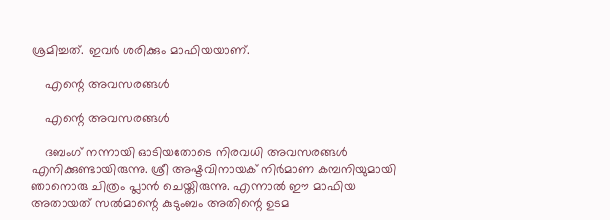ശ്രമിച്ചത്. ഇവര്‍ ശരിക്കും മാഫിയയാണ്.

    എന്റെ അവസരങ്ങള്‍

    എന്റെ അവസരങ്ങള്‍

    ദബംഗ് നന്നായി ഓടിയതോടെ നിരവധി അവസരങ്ങള്‍ എനിക്കുണ്ടായിരുന്നു. ശ്രീ അഷ്ടവിനായക് നിര്‍മാണ കമ്പനിയുമായി ഞാനൊരു ചിത്രം പ്ലാന്‍ ചെയ്തിരുന്നു. എന്നാല്‍ ഈ മാഫിയ അതായത് സല്‍മാന്റെ കുടുംബം അതിന്റെ ഉടമ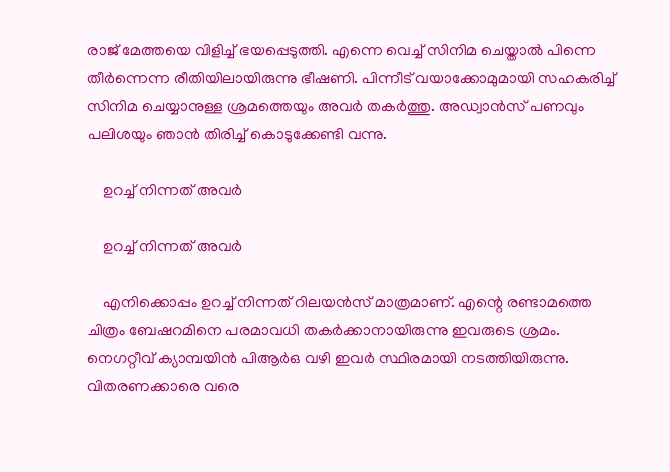രാജ് മേത്തയെ വിളിച്ച് ഭയപ്പെടുത്തി. എന്നെ വെച്ച് സിനിമ ചെയ്താല്‍ പിന്നെ തീര്‍ന്നെന്ന രീതിയിലായിരുന്നു ഭീഷണി. പിന്നീട് വയാക്കോമുമായി സഹകരിച്ച് സിനിമ ചെയ്യാനുള്ള ശ്രമത്തെയും അവര്‍ തകര്‍ത്തു. അഡ്വാന്‍സ് പണവും പലിശയും ഞാന്‍ തിരിച്ച് കൊടുക്കേണ്ടി വന്നു.

    ഉറച്ച് നിന്നത് അവര്‍

    ഉറച്ച് നിന്നത് അവര്‍

    എനിക്കൊപ്പം ഉറച്ച് നിന്നത് റിലയന്‍സ് മാത്രമാണ്. എന്റെ രണ്ടാമത്തെ ചിത്രം ബേഷറമിനെ പരമാവധി തകര്‍ക്കാനായിരുന്നു ഇവരുടെ ശ്രമം. നെഗറ്റീവ് ക്യാമ്പയിന്‍ പിആര്‍ഒ വഴി ഇവര്‍ സ്ഥിരമായി നടത്തിയിരുന്നു. വിതരണക്കാരെ വരെ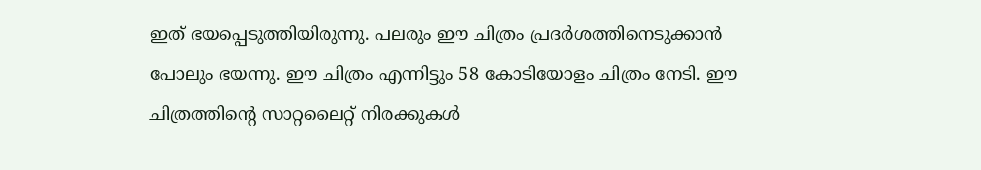ഇത് ഭയപ്പെടുത്തിയിരുന്നു. പലരും ഈ ചിത്രം പ്രദര്‍ശത്തിനെടുക്കാന്‍ പോലും ഭയന്നു. ഈ ചിത്രം എന്നിട്ടും 58 കോടിയോളം ചിത്രം നേടി. ഈ ചിത്രത്തിന്റെ സാറ്റലൈറ്റ് നിരക്കുകള്‍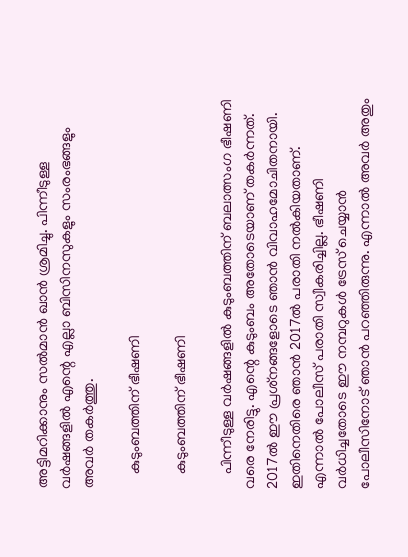അട്ടിമറിക്കാനും സല്‍മാന്‍ ഖാന്‍ ശ്രമിച്ചു. പിന്നീടുള്ള വര്‍ഷങ്ങളില്‍ എന്റെ എല്ലാ ബിസിനസുകളും സംരംഭങ്ങളും അവര്‍ തകര്‍ത്തു.

    കുടുംബത്തിന് ഭീഷണി

    കുടുംബത്തിന് ഭീഷണി

    പിന്നീടുള്ള വര്‍ഷങ്ങളില്‍ കുടുംബത്തിന് ബലാത്സംഗ ഭീഷണി വരെ നേരിട്ടു. എന്റെ കുടുംബം അതോടെയാണ് തകര്‍ന്നത്. 2017ല്‍ ഈ പ്രശ്‌നങ്ങളോടെ ഞാന്‍ വിവാഹമോചിതനായി. ഇതിനെതിരെ ഞാന്‍ 2017ല്‍ പരാതി നല്‍കിയതാണ്. എന്നാല്‍ പോലീസ് പരാതി സ്വീകരിച്ചില്ല. ഭീഷണി വര്‍ധിച്ചതോടെ ഈ നമ്പറുകള്‍ ട്രേസ് ചെയ്യാന്‍ പോലീസിനോട് ഞാന്‍ പറഞ്ഞിരുന്നു. എന്നാല്‍ അവര്‍ അതും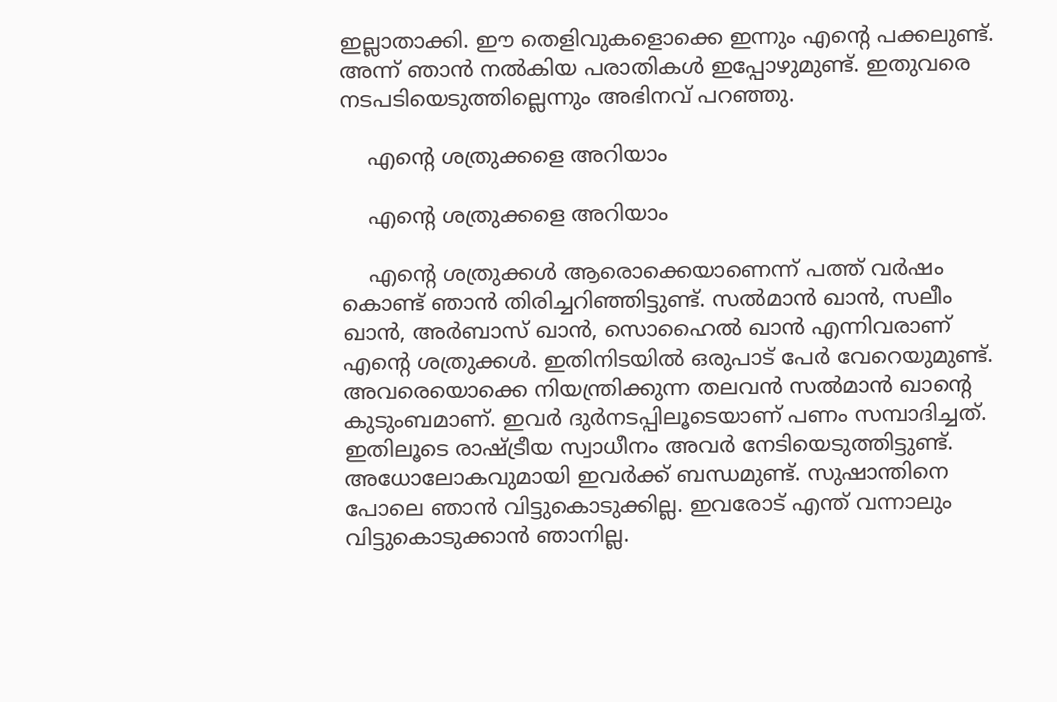ഇല്ലാതാക്കി. ഈ തെളിവുകളൊക്കെ ഇന്നും എന്റെ പക്കലുണ്ട്. അന്ന് ഞാന്‍ നല്‍കിയ പരാതികള്‍ ഇപ്പോഴുമുണ്ട്. ഇതുവരെ നടപടിയെടുത്തില്ലെന്നും അഭിനവ് പറഞ്ഞു.

    എന്റെ ശത്രുക്കളെ അറിയാം

    എന്റെ ശത്രുക്കളെ അറിയാം

    എന്റെ ശത്രുക്കള്‍ ആരൊക്കെയാണെന്ന് പത്ത് വര്‍ഷം കൊണ്ട് ഞാന്‍ തിരിച്ചറിഞ്ഞിട്ടുണ്ട്. സല്‍മാന്‍ ഖാന്‍, സലീം ഖാന്‍, അര്‍ബാസ് ഖാന്‍, സൊഹൈല്‍ ഖാന്‍ എന്നിവരാണ് എന്റെ ശത്രുക്കള്‍. ഇതിനിടയില്‍ ഒരുപാട് പേര്‍ വേറെയുമുണ്ട്. അവരെയൊക്കെ നിയന്ത്രിക്കുന്ന തലവന്‍ സല്‍മാന്‍ ഖാന്റെ കുടുംബമാണ്. ഇവര്‍ ദുര്‍നടപ്പിലൂടെയാണ് പണം സമ്പാദിച്ചത്. ഇതിലൂടെ രാഷ്ട്രീയ സ്വാധീനം അവര്‍ നേടിയെടുത്തിട്ടുണ്ട്. അധോലോകവുമായി ഇവര്‍ക്ക് ബന്ധമുണ്ട്. സുഷാന്തിനെ പോലെ ഞാന്‍ വിട്ടുകൊടുക്കില്ല. ഇവരോട് എന്ത് വന്നാലും വിട്ടുകൊടുക്കാന്‍ ഞാനില്ല.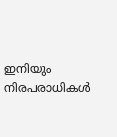ഇനിയും നിരപരാധികള്‍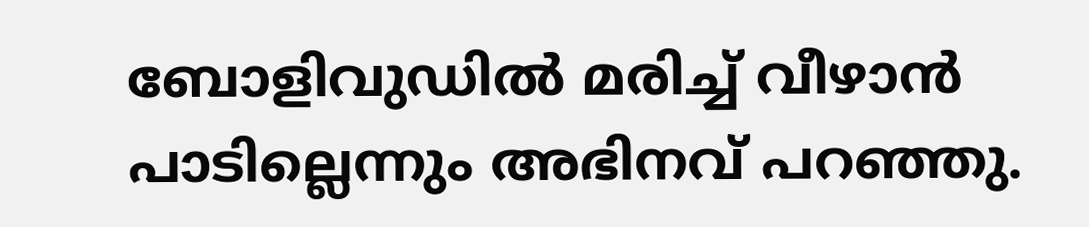ബോളിവുഡില്‍ മരിച്ച് വീഴാന്‍ പാടില്ലെന്നും അഭിനവ് പറഞ്ഞു.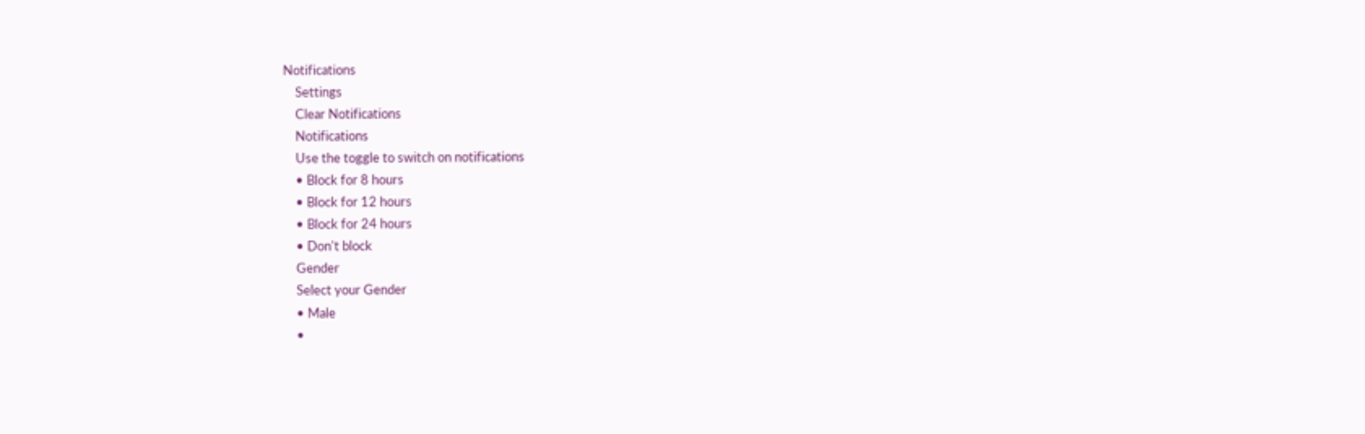Notifications
    Settings
    Clear Notifications
    Notifications
    Use the toggle to switch on notifications
    • Block for 8 hours
    • Block for 12 hours
    • Block for 24 hours
    • Don't block
    Gender
    Select your Gender
    • Male
    •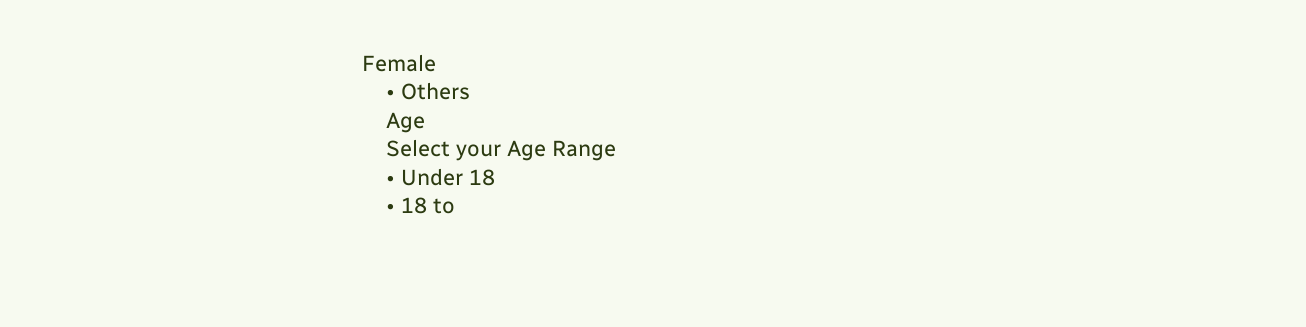Female
    • Others
    Age
    Select your Age Range
    • Under 18
    • 18 to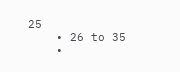25
    • 26 to 35
    •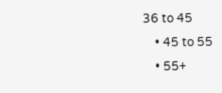36 to 45
    • 45 to 55
    • 55+